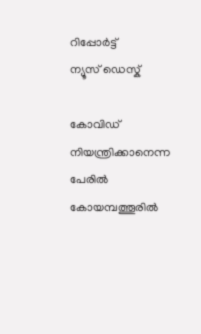റിപ്പോര്‍ട്ട്
ന്യൂസ് ഡെസ്ക്

കോവിഡ് നിയന്ത്രിക്കാനെന്ന പേരില്‍ കോയമ്പത്തൂരില്‍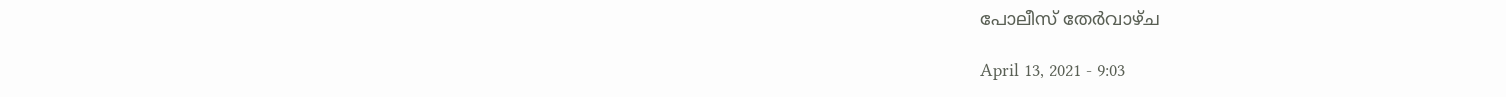പോലീസ് തേര്‍വാഴ്ച

April 13, 2021 - 9:03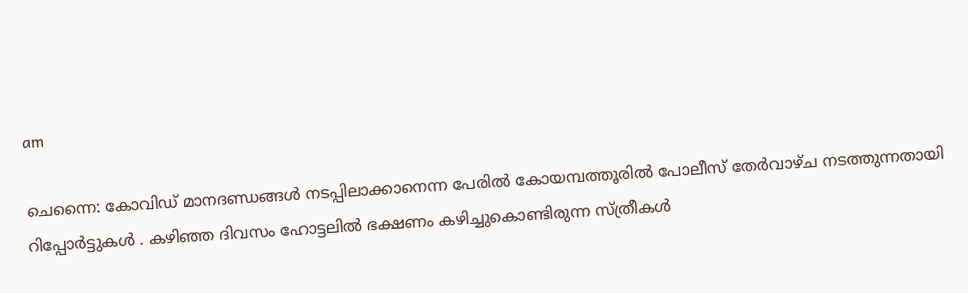am

ചെന്നൈ: കോവിഡ് മാനദണ്ഡങ്ങള്‍ നടപ്പിലാക്കാനെന്ന പേരില്‍ കോയമ്പത്തൂരില്‍ പോലീസ് തേര്‍വാഴ്ച നടത്തുന്നതായി റിപ്പോര്‍ട്ടുകള്‍ . കഴിഞ്ഞ ദിവസം ഹോട്ടലില്‍ ഭക്ഷണം കഴിച്ചുകൊണ്ടിരുന്ന സ്ത്രീകള്‍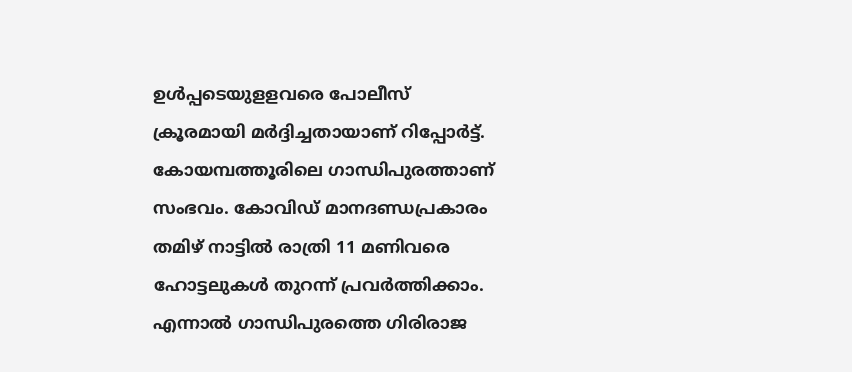ഉള്‍പ്പടെയുളളവരെ പോലീസ് ക്രൂരമായി മര്‍ദ്ദിച്ചതായാണ് റിപ്പോര്‍ട്ട്. കോയമ്പത്തൂരിലെ ഗാന്ധിപുരത്താണ് സംഭവം. കോവിഡ് മാനദണ്ഡപ്രകാരം തമിഴ് നാട്ടില്‍ രാത്രി 11 മണിവരെ ഹോട്ടലുകള്‍ തുറന്ന് പ്രവര്‍ത്തിക്കാം. എന്നാല്‍ ഗാന്ധിപുരത്തെ ഗിരിരാജ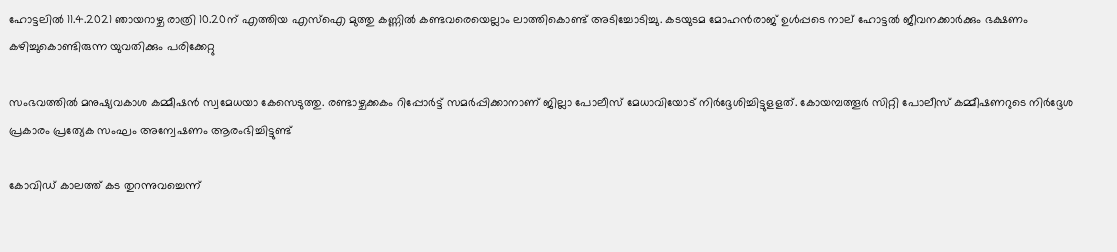ഹോട്ടലില്‍ 11.4.2021 ഞായറാഴ്ച രാത്രി 10.20ന് എത്തിയ എസ്‌ഐ മുത്തു കണ്ണില്‍ കണ്ടവരെയെല്ലാം ലാത്തികൊണ്ട് അടിച്ചോടിച്ചു. കടയുടമ മോഹന്‍രാജ് ഉള്‍പ്പടെ നാല് ഹോട്ടല്‍ ജീവനക്കാര്‍ക്കും ഭക്ഷണം കഴിച്ചുകൊണ്ടിരുന്ന യുവതിക്കും പരിക്കേറ്റു

സംഭവത്തില്‍ മനുഷ്യവകാശ കമ്മീഷന്‍ സ്വമേധയാ കേസെടുത്തു. രണ്ടാഴ്ചക്കകം റിപ്പോര്‍ട്ട് സമര്‍പ്പിക്കാനാണ് ജില്ലാ പോലീസ് മേധാവിയോട് നിര്‍ദ്ദേശിച്ചിട്ടുളളത്. കോയമ്പത്തൂര്‍ സിറ്റി പോലീസ് കമ്മീഷണറുടെ നിര്‍ദ്ദേശ പ്രകാരം പ്രത്യേക സംഘം അന്വേഷണം ആരംഭിച്ചിട്ടുണ്ട്

കോവിഡ് കാലത്ത് കട തുറന്നുവച്ചെന്ന്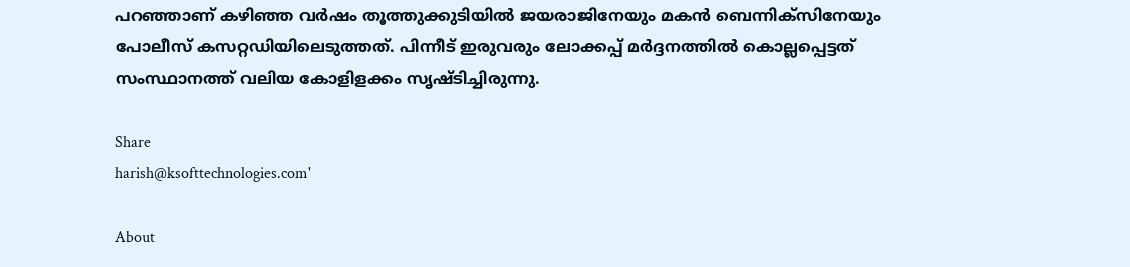പറഞ്ഞാണ് കഴിഞ്ഞ വര്‍ഷം തൂത്തുക്കുടിയില്‍ ജയരാജിനേയും മകന്‍ ബെന്നിക്‌സിനേയും പോലീസ് കസറ്റഡിയിലെടുത്തത്. പിന്നീട് ഇരുവരും ലോക്കപ്പ് മര്‍ദ്ദനത്തില്‍ കൊല്ലപ്പെട്ടത് സംസ്ഥാനത്ത് വലിയ കോളിളക്കം സൃഷ്ടിച്ചിരുന്നു.

Share
harish@ksofttechnologies.com'

About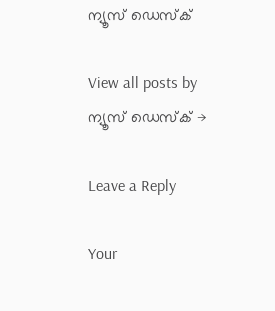ന്യൂസ് ഡെസ്ക്

View all posts by ന്യൂസ് ഡെസ്ക് →

Leave a Reply

Your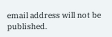email address will not be published.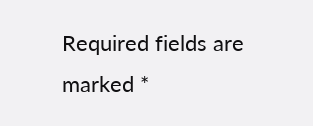Required fields are marked *